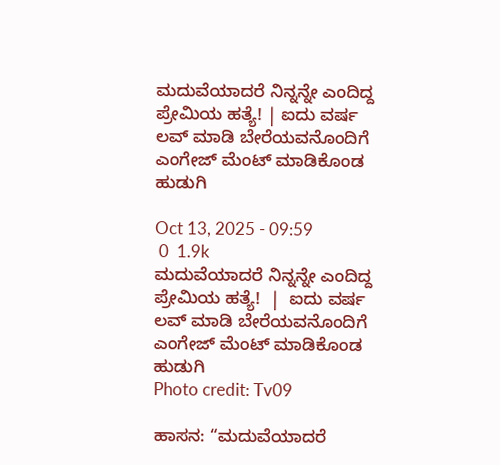ಮದುವೆಯಾದರೆ ನಿನ್ನನ್ನೇ ಎಂದಿದ್ದ ಪ್ರೇಮಿಯ ಹತ್ಯೆ! | ಐದು ವರ್ಷ ಲವ್ ಮಾಡಿ ಬೇರೆಯವನೊಂದಿಗೆ ಎಂಗೇಜ್ ಮೆಂಟ್ ಮಾಡಿಕೊಂಡ ಹುಡುಗಿ

Oct 13, 2025 - 09:59
 0  1.9k
ಮದುವೆಯಾದರೆ ನಿನ್ನನ್ನೇ ಎಂದಿದ್ದ ಪ್ರೇಮಿಯ ಹತ್ಯೆ!  |  ಐದು ವರ್ಷ ಲವ್ ಮಾಡಿ ಬೇರೆಯವನೊಂದಿಗೆ ಎಂಗೇಜ್ ಮೆಂಟ್ ಮಾಡಿಕೊಂಡ ಹುಡುಗಿ
Photo credit: Tv09

ಹಾಸನ: “ಮದುವೆಯಾದರೆ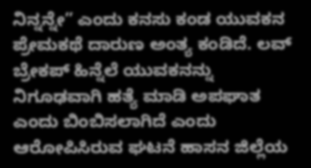ನಿನ್ನನ್ನೇ” ಎಂದು ಕನಸು ಕಂಡ ಯುವಕನ ಪ್ರೇಮಕಥೆ ದಾರುಣ ಅಂತ್ಯ ಕಂಡಿದೆ. ಲವ್ ಬ್ರೇಕಪ್ ಹಿನ್ನೆಲೆ ಯುವಕನನ್ನು ನಿಗೂಢವಾಗಿ ಹತ್ಯೆ ಮಾಡಿ ಅಪಘಾತ ಎಂದು ಬಿಂಬಿಸಲಾಗಿದೆ ಎಂದು ಆರೋಪಿಸಿರುವ ಘಟನೆ ಹಾಸನ ಜಿಲ್ಲೆಯ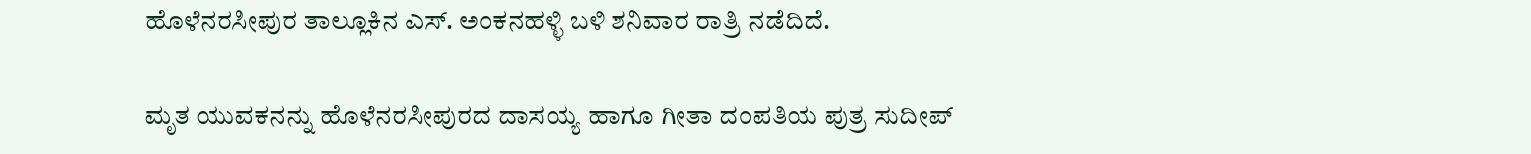ಹೊಳೆನರಸೀಪುರ ತಾಲ್ಲೂಕಿನ ಎಸ್. ಅಂಕನಹಳ್ಳಿ ಬಳಿ ಶನಿವಾರ ರಾತ್ರಿ ನಡೆದಿದೆ.

ಮೃತ ಯುವಕನನ್ನು ಹೊಳೆನರಸೀಪುರದ ದಾಸಯ್ಯ ಹಾಗೂ ಗೀತಾ ದಂಪತಿಯ ಪುತ್ರ ಸುದೀಪ್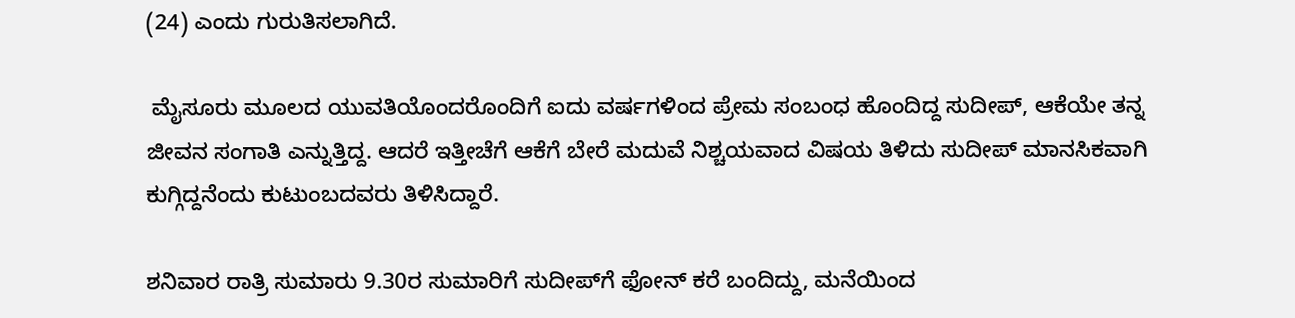(24) ಎಂದು ಗುರುತಿಸಲಾಗಿದೆ.

 ಮೈಸೂರು ಮೂಲದ ಯುವತಿಯೊಂದರೊಂದಿಗೆ ಐದು ವರ್ಷಗಳಿಂದ ಪ್ರೇಮ ಸಂಬಂಧ ಹೊಂದಿದ್ದ ಸುದೀಪ್, ಆಕೆಯೇ ತನ್ನ ಜೀವನ ಸಂಗಾತಿ ಎನ್ನುತ್ತಿದ್ದ. ಆದರೆ ಇತ್ತೀಚೆಗೆ ಆಕೆಗೆ ಬೇರೆ ಮದುವೆ ನಿಶ್ಚಯವಾದ ವಿಷಯ ತಿಳಿದು ಸುದೀಪ್ ಮಾನಸಿಕವಾಗಿ ಕುಗ್ಗಿದ್ದನೆಂದು ಕುಟುಂಬದವರು ತಿಳಿಸಿದ್ದಾರೆ.

ಶನಿವಾರ ರಾತ್ರಿ ಸುಮಾರು 9.30ರ ಸುಮಾರಿಗೆ ಸುದೀಪ್‌ಗೆ ಫೋನ್ ಕರೆ ಬಂದಿದ್ದು, ಮನೆಯಿಂದ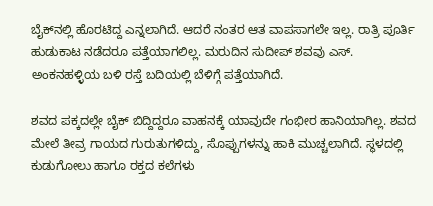ಬೈಕ್‌ನಲ್ಲಿ ಹೊರಟಿದ್ದ ಎನ್ನಲಾಗಿದೆ. ಆದರೆ ನಂತರ ಆತ ವಾಪಸಾಗಲೇ ಇಲ್ಲ. ರಾತ್ರಿ ಪೂರ್ತಿ ಹುಡುಕಾಟ ನಡೆದರೂ ಪತ್ತೆಯಾಗಲಿಲ್ಲ. ಮರುದಿನ ಸುದೀಪ್ ಶವವು ಎಸ್. ಅಂಕನಹಳ್ಳಿಯ ಬಳಿ ರಸ್ತೆ ಬದಿಯಲ್ಲಿ ಬೆಳಿಗ್ಗೆ ಪತ್ತೆಯಾಗಿದೆ.

ಶವದ ಪಕ್ಕದಲ್ಲೇ ಬೈಕ್ ಬಿದ್ದಿದ್ದರೂ ವಾಹನಕ್ಕೆ ಯಾವುದೇ ಗಂಭೀರ ಹಾನಿಯಾಗಿಲ್ಲ. ಶವದ ಮೇಲೆ ತೀವ್ರ ಗಾಯದ ಗುರುತುಗಳಿದ್ದು, ಸೊಪ್ಪುಗಳನ್ನು ಹಾಕಿ ಮುಚ್ಚಲಾಗಿದೆ. ಸ್ಥಳದಲ್ಲಿ ಕುಡುಗೋಲು ಹಾಗೂ ರಕ್ತದ ಕಲೆಗಳು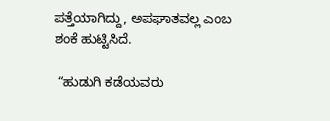ಪತ್ತೆಯಾಗಿದ್ದು, ಅಪಘಾತವಲ್ಲ ಎಂಬ ಶಂಕೆ ಹುಟ್ಟಿಸಿದೆ.

 “ಹುಡುಗಿ ಕಡೆಯವರು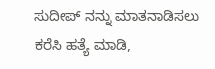ಸುದೀಪ್‌ ನನ್ನು ಮಾತನಾಡಿಸಲು ಕರೆಸಿ ಹತ್ಯೆ ಮಾಡಿ,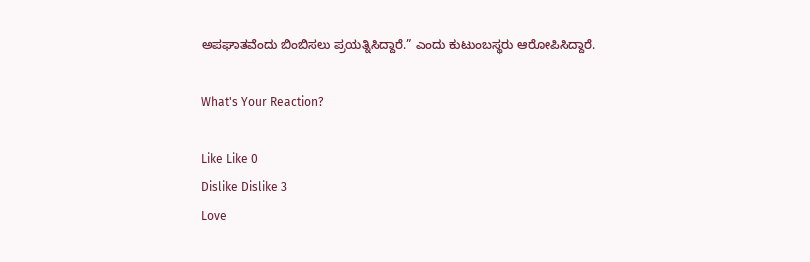ಅಪಘಾತವೆಂದು ಬಿಂಬಿಸಲು ಪ್ರಯತ್ನಿಸಿದ್ದಾರೆ.” ಎಂದು ಕುಟುಂಬಸ್ಥರು ಆರೋಪಿಸಿದ್ದಾರೆ.

What's Your Reaction?

Like Like 0
Dislike Dislike 3
Love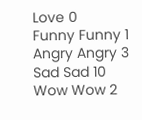Love 0
Funny Funny 1
Angry Angry 3
Sad Sad 10
Wow Wow 2